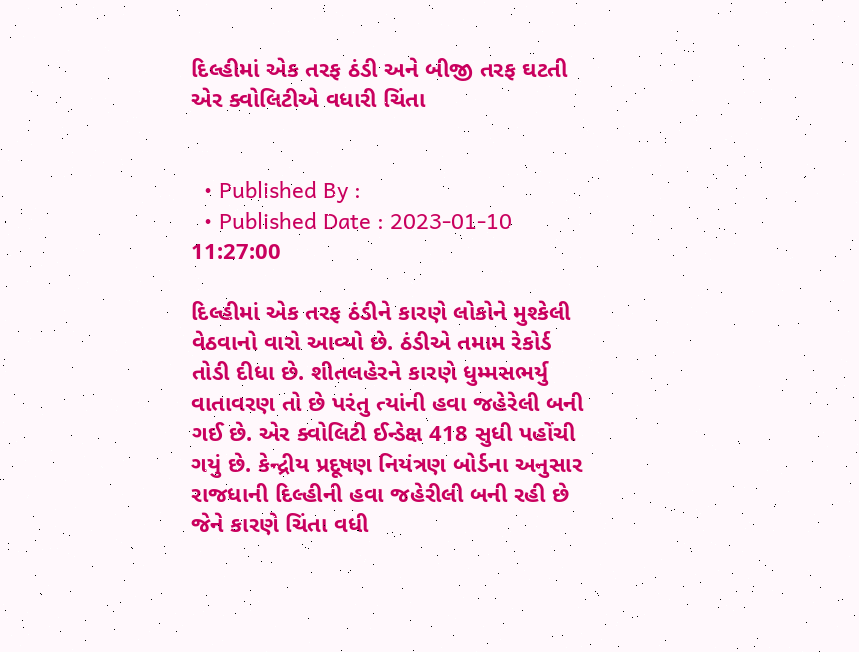દિલ્હીમાં એક તરફ ઠંડી અને બીજી તરફ ઘટતી એર ક્વોલિટીએ વધારી ચિંતા


  • Published By :
  • Published Date : 2023-01-10 11:27:00

દિલ્હીમાં એક તરફ ઠંડીને કારણે લોકોને મુશ્કેલી વેઠવાનો વારો આવ્યો છે. ઠંડીએ તમામ રેકોર્ડ તોડી દીધા છે. શીતલહેરને કારણે ધુમ્મસભર્યુ વાતાવરણ તો છે પરંતુ ત્યાંની હવા જહેરેલી બની ગઈ છે. એર ક્વોલિટી ઈન્ડેક્ષ 418 સુધી પહોંચી ગયું છે. કેન્દ્રીય પ્રદૂષણ નિયંત્રણ બોર્ડના અનુસાર રાજધાની દિલ્હીની હવા જહેરીલી બની રહી છે જેને કારણે ચિંતા વધી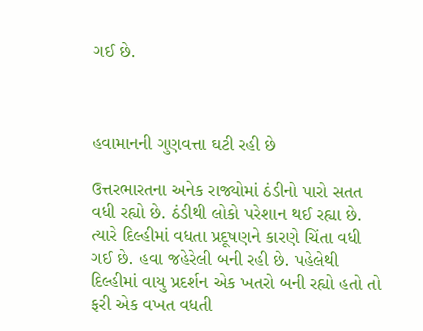ગઈ છે.



હવામાનની ગુણવત્તા ઘટી રહી છે

ઉત્તરભારતના અનેક રાજ્યોમાં ઠંડીનો પારો સતત વધી રહ્યો છે. ઠંડીથી લોકો પરેશાન થઈ રહ્યા છે. ત્યારે દિલ્હીમાં વધતા પ્રદૂષણને કારણે ચિંતા વધી ગઈ છે. હવા જહેરેલી બની રહી છે. પહેલેથી દિલ્હીમાં વાયુ પ્રદર્શન એક ખતરો બની રહ્યો હતો તો ફરી એક વખત વધતી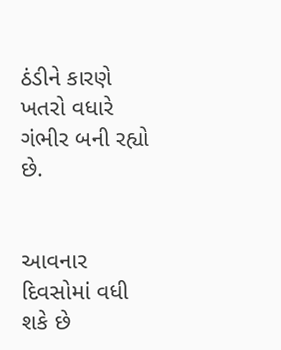ઠંડીને કારણે ખતરો વધારે ગંભીર બની રહ્યો છે.


આવનાર દિવસોમાં વધી શકે છે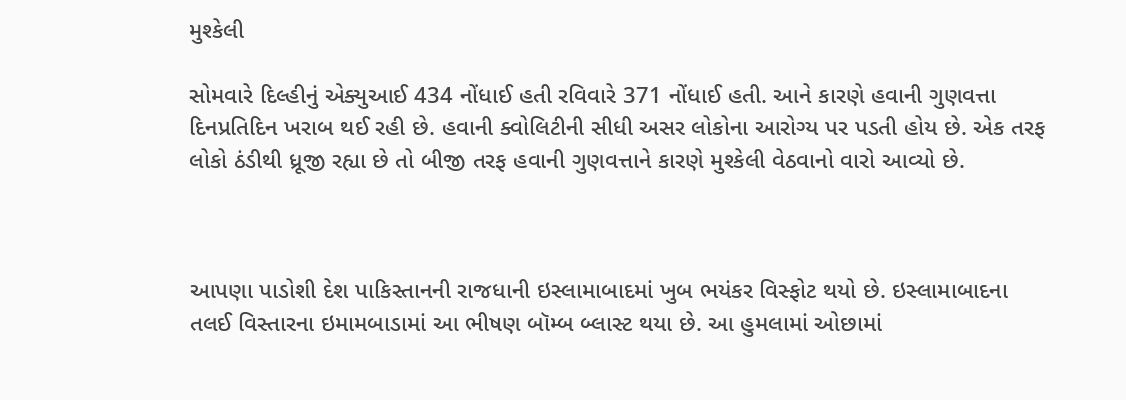મુશ્કેલી

સોમવારે દિલ્હીનું એક્યુઆઈ 434 નોંધાઈ હતી રવિવારે 371 નોંધાઈ હતી. આને કારણે હવાની ગુણવત્તા દિનપ્રતિદિન ખરાબ થઈ રહી છે. હવાની ક્વોલિટીની સીધી અસર લોકોના આરોગ્ય પર પડતી હોય છે. એક તરફ લોકો ઠંડીથી ધ્રૂજી રહ્યા છે તો બીજી તરફ હવાની ગુણવત્તાને કારણે મુશ્કેલી વેઠવાનો વારો આવ્યો છે.



આપણા પાડોશી દેશ પાકિસ્તાનની રાજધાની ઇસ્લામાબાદમાં ખુબ ભયંકર વિસ્ફોટ થયો છે. ઇસ્લામાબાદના તલઈ વિસ્તારના ઇમામબાડામાં આ ભીષણ બૉમ્બ બ્લાસ્ટ થયા છે. આ હુમલામાં ઓછામાં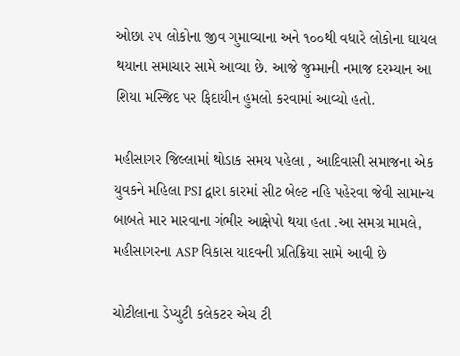ઓછા ૨૫ લોકોના જીવ ગુમાવ્યાના અને ૧૦૦થી વધારે લોકોના ઘાયલ થયાના સમાચાર સામે આવ્યા છે. આજે જુમ્માની નમાજ દરમ્યાન આ શિયા મસ્જિદ પર ફિદાયીન હુમલો કરવામાં આવ્યો હતો.

મહીસાગર જિલ્લામાં થોડાક સમય પહેલા , આદિવાસી સમાજના એક યુવકને મહિલા PSI દ્વારા કારમાં સીટ બેલ્ટ નહિ પહેરવા જેવી સામાન્ય બાબતે માર મારવાના ગંભીર આક્ષેપો થયા હતા .આ સમગ્ર મામલે, મહીસાગરના ASP વિકાસ યાદવની પ્રતિક્રિયા સામે આવી છે

ચોટીલાના ડેપ્યુટી કલેકટર એચ ટી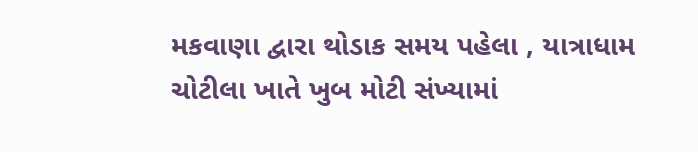મકવાણા દ્વારા થોડાક સમય પહેલા , યાત્રાધામ ચોટીલા ખાતે ખુબ મોટી સંખ્યામાં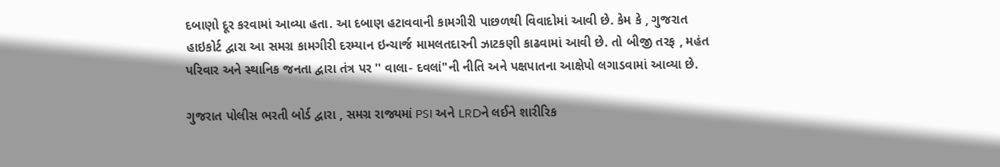દબાણો દૂર કરવામાં આવ્યા હતા. આ દબાણ હટાવવાની કામગીરી પાછળથી વિવાદોમાં આવી છે. કેમ કે , ગુજરાત હાઇકોર્ટ દ્વારા આ સમગ્ર કામગીરી દરમ્યાન ઇન્ચાર્જ મામલતદારની ઝાટકણી કાઢવામાં આવી છે. તો બીજી તરફ , મહંત પરિવાર અને સ્થાનિક જનતા દ્વારા તંત્ર પર '' વાલા- દવલાં"ની નીતિ અને પક્ષપાતના આક્ષેપો લગાડવામાં આવ્યા છે.

ગુજરાત પોલીસ ભરતી બોર્ડ દ્વારા , સમગ્ર રાજ્યમાં PSI અને LRDને લઈને શારીરિક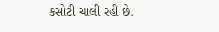કસોટી ચાલી રહી છે.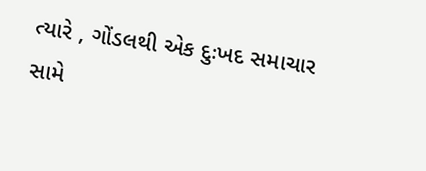ત્યારે , ગોંડલથી એક દુઃખદ સમાચાર સામે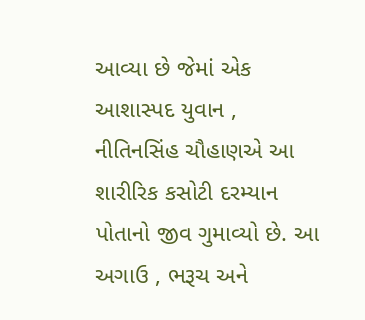આવ્યા છે જેમાં એક આશાસ્પદ યુવાન , નીતિનસિંહ ચૌહાણએ આ શારીરિક કસોટી દરમ્યાન પોતાનો જીવ ગુમાવ્યો છે. આ અગાઉ , ભરૂચ અને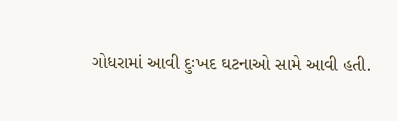ગોધરામાં આવી દુઃખદ ઘટનાઓ સામે આવી હતી.